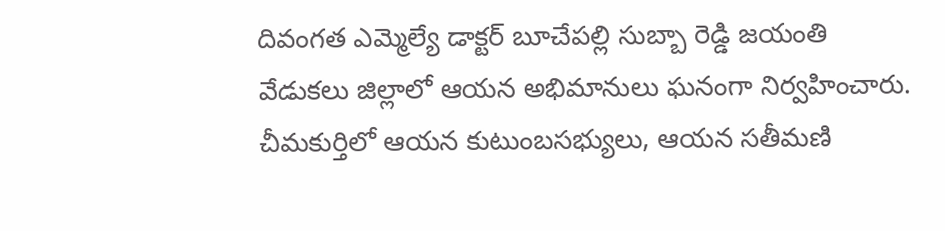దివంగత ఎమ్మెల్యే డాక్టర్ బూచేపల్లి సుబ్బా రెడ్డి జయంతి వేడుకలు జిల్లాలో ఆయన అభిమానులు ఘనంగా నిర్వహించారు. చీమకుర్తిలో ఆయన కుటుంబసభ్యులు, ఆయన సతీమణి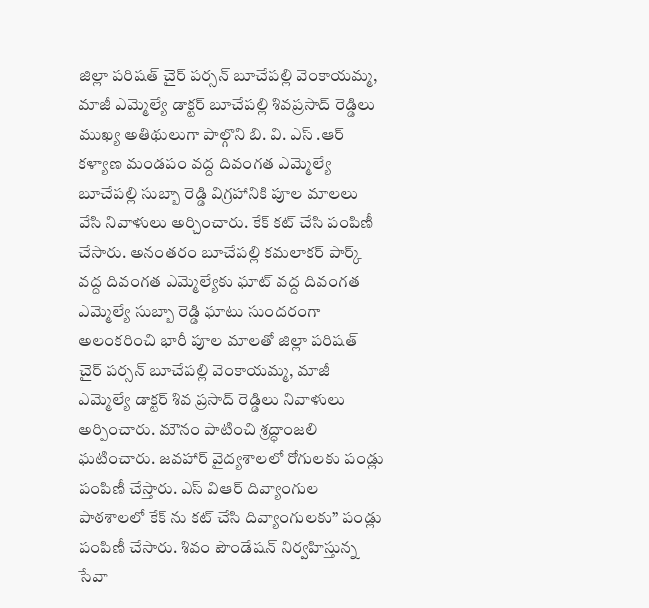జిల్లా పరిషత్ చైర్ పర్సన్ బూచేపల్లి వెంకాయమ్మ, మాజీ ఎమ్మెల్యే డాక్టర్ బూచేపల్లి శివప్రసాద్ రెడ్డిలు ముఖ్య అతిథులుగా పాల్గొని బి. వి. ఎస్ .ఆర్ కళ్యాణ మండపం వద్ద దివంగత ఎమ్మెల్యే బూచేపల్లి సుబ్బా రెడ్డి విగ్రహానికి పూల మాలలు వేసి నివాళులు అర్చించారు. కేక్ కట్ చేసి పంపిణీ చేసారు. అనంతరం బూచేపల్లి కమలాకర్ పార్క్ వద్ద దివంగత ఎమ్మెల్యేకు ఘాట్ వద్ద దివంగత ఎమ్మెల్యే సుబ్బా రెడ్డి ఘాటు సుందరంగా అలంకరించి భారీ పూల మాలతో జిల్లా పరిషత్ చైర్ పర్సన్ బూచేపల్లి వెంకాయమ్మ, మాజీ ఎమ్మెల్యే డాక్టర్ శివ ప్రసాద్ రెడ్డిలు నివాళులు అర్పించారు. మౌనం పాటించి శ్రద్ధాంజలి ఘటించారు. జవహార్ వైద్యశాలలో రోగులకు పండ్లు పంపిణీ చేస్తారు. ఎస్ విఆర్ దివ్యాంగుల పాఠశాలలో కేక్ ను కట్ చేసి దివ్యాంగులకు” పండ్లు పంపిణీ చేసారు. శివం పౌండేషన్ నిర్వహిస్తున్న సేవా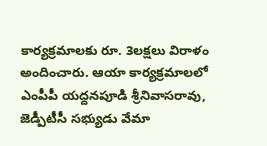కార్యక్రమాలకు రూ. 3లక్షలు విరాళం అందించారు. ఆయా కార్యక్రమాలలో ఎంపీపీ యద్దనపూడి శ్రీనివాసరావు, జెడ్పీటీసీ సభ్యుడు వేమా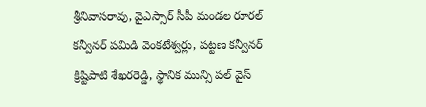శ్రీనివాసరావు, వైఎస్సార్ సీపీ మండల రూరల్ కన్వీనర్ పమిడి వెంకటేశ్వర్లు, పట్టణ కన్వీనర్ క్రిష్టిపాటి శేఖరరెడ్డి, స్థానిక మున్సి పల్ వైస్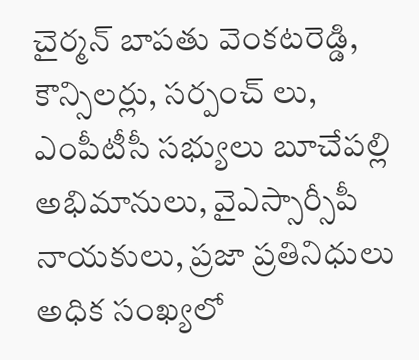చైర్మన్ బాపతు వెంకటరెడ్డి, కౌన్సిలర్లు, సర్పంచ్ లు, ఎంపీటీసీ సభ్యులు బూచేపల్లి అభిమానులు, వైఎస్సార్సీపీ నాయకులు, ప్రజా ప్రతినిధులు అధిక సంఖ్యలో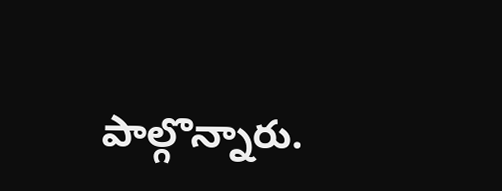పాల్గొన్నారు.